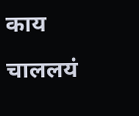काय चाललयं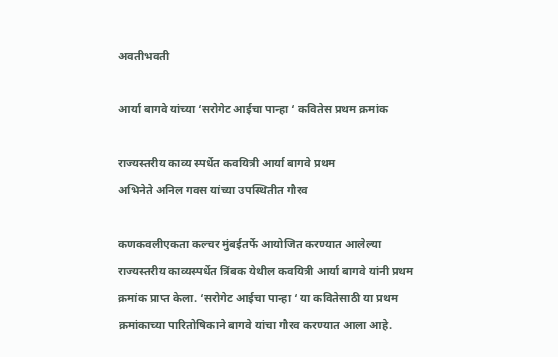अवतीभवती

आर्या बागवे यांच्या ‘सरोगेट आईचा पान्हा ‘ कवितेस प्रथम क्रमांक

राज्यस्तरीय काव्य स्पर्धेत कवयित्री आर्या बागवे प्रथम
अभिनेते अनिल गवस यांच्या उपस्थितीत गौरव

कणकवलीएकता कल्चर मुंबईतर्फे आयोजित करण्यात आलेल्या राज्यस्तरीय काव्यस्पर्धेत त्रिंबक येथील कवयित्री आर्या बागवे यांनी प्रथम क्रमांक प्राप्त केला. ‘सरोगेट आईचा पान्हा ‘ या कवितेसाठी या प्रथम क्रमांकाच्या पारितोषिकाने बागवे यांचा गौरव करण्यात आला आहे.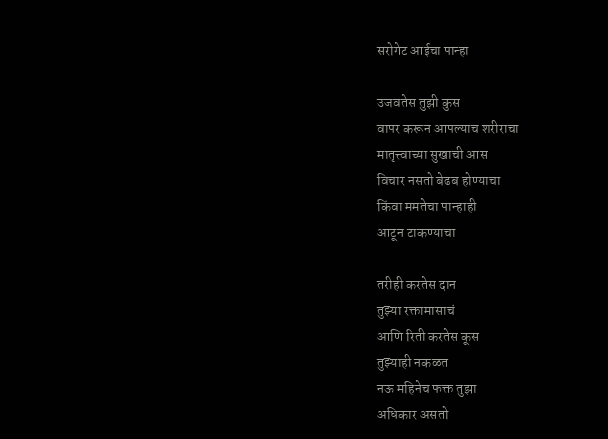सरोगेट आईचा पान्हा

उजवतेस तुझी कुस
वापर करून आपल्याच शरीराचा
मातृत्त्वाच्या सुखाची आस
विचार नसतो बेढब होण्याचा
किंवा ममतेचा पान्हाही
आटून टाकण्याचा

तरीही करतेस दान
तुझ्या रक्तामासाचं
आणि रिती करतेस कूस
तुझ्याही नकळत
नऊ महिनेच फक्त तुझा
अधिकार असतो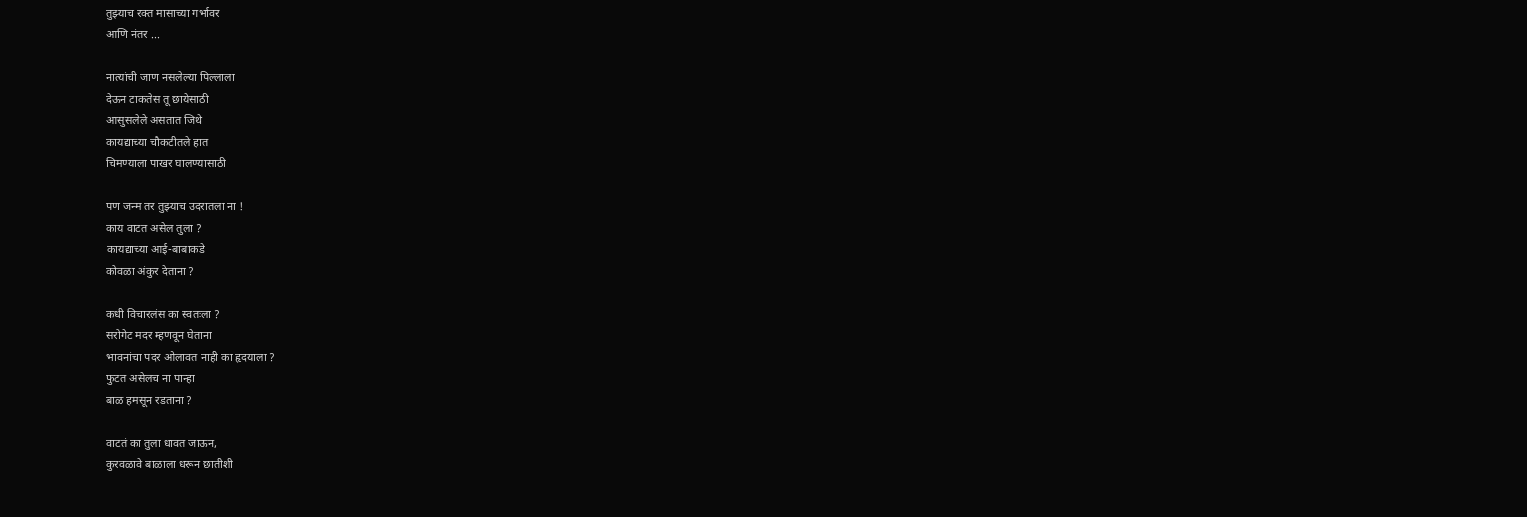तुझ्याच रक्त मासाच्या गर्भावर
आणि नंतर ...

नात्यांची जाण नसलेल्या पिल्लाला
देऊन टाकतेस तू छायेसाठी
आसुसलेले असतात जिथे
कायद्याच्या चौकटीतले हात
चिमण्याला पाखर घालण्यासाठी

पण जन्म तर तुझ्याच उदरातला ना !
काय वाटत असेल तुला ?
कायद्याच्या आई-बाबाकडे
कोवळा अंकुर देताना ?

कधी विचारलंस का स्वतःला ?
सरोगेट मदर म्हणवून घेताना
भावनांचा पदर ओलावत नाही का हृदयाला ?
फुटत असेलच ना पान्हा
बाळ हमसून रडताना ?

वाटतं का तुला धावत जाऊन,
कुरवळावे बाळाला धरून छातीशी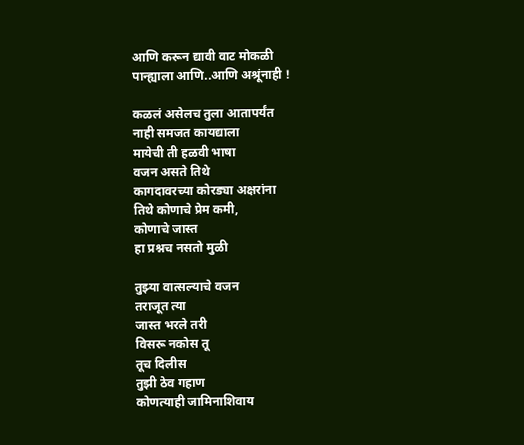आणि करून द्यावी वाट मोकळी
पान्ह्याला आणि..आणि अश्रूंनाही !

कळलं असेलच तुला आतापर्यंत
नाही समजत कायद्याला
मायेची ती हळवी भाषा
वजन असते तिथे
कागदावरच्या कोरड्या अक्षरांना
तिथे कोणाचे प्रेम कमी,
कोणाचे जास्त
हा प्रश्नच नसतो मुळी

तुझ्या वात्सल्याचे वजन
तराजूत त्या
जास्त भरले तरी
विसरू नकोस तू
तूच दिलीस
तुझी ठेव गहाण
कोणत्याही जामिनाशिवाय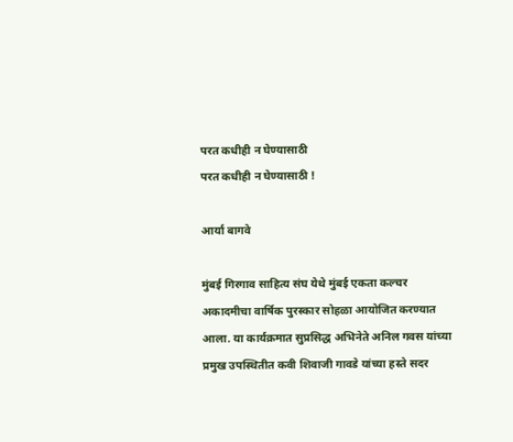परत कधीही न घेण्यासाठी
परत कधीही न घेण्यासाठी !

आर्या बागवे

मुंबई गिरगाव साहित्य संघ येथे मुंबई एकता कल्चर अकादमीचा वार्षिक पुरस्कार सोहळा आयोजित करण्यात आला. या कार्यक्रमात सुप्रसिद्ध अभिनेते अनिल गवस यांच्या प्रमुख उपस्थितीत कवी शिवाजी गावडे यांच्या हस्ते सदर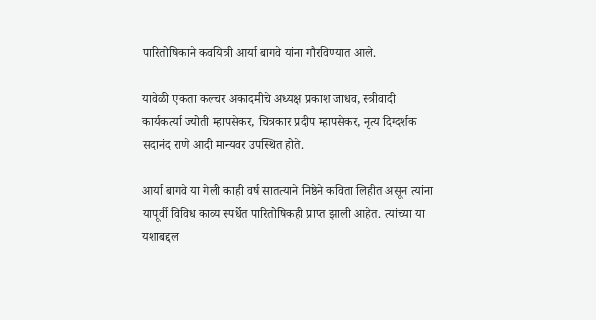पारितोषिकाने कवयित्री आर्या बागवे यांना गौरविण्यात आले.

यावेळी एकता कल्चर अकादमीचे अध्यक्ष प्रकाश जाधव, स्त्रीवादी कार्यकर्त्या ज्योती म्हापसेकर, चित्रकार प्रदीप म्हापसेकर, नृत्य दिग्दर्शक सदानंद राणे आदी मान्यवर उपस्थित होते.

आर्या बागवे या गेली काही वर्ष सातत्याने निष्ठेने कविता लिहीत असून त्यांना यापूर्वी विविध काव्य स्पर्धेत पारितोषिकही प्राप्त झाली आहेत. त्यांच्या या यशाबद्दल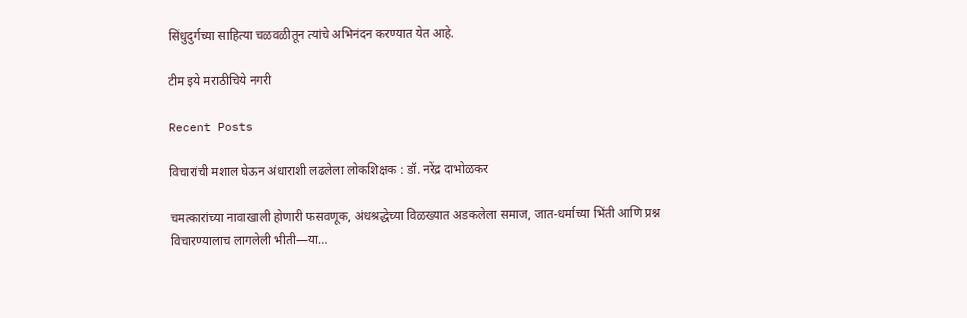सिंधुदुर्गच्या साहित्या चळवळीतून त्यांचे अभिनंदन करण्यात येत आहे.

टीम इये मराठीचिये नगरी

Recent Posts

विचारांची मशाल घेऊन अंधाराशी लढलेला लोकशिक्षक : डॉ. नरेंद्र दाभोळकर

चमत्कारांच्या नावाखाली होणारी फसवणूक, अंधश्रद्धेच्या विळख्यात अडकलेला समाज, जात-धर्माच्या भिंती आणि प्रश्न विचारण्यालाच लागलेली भीती—या…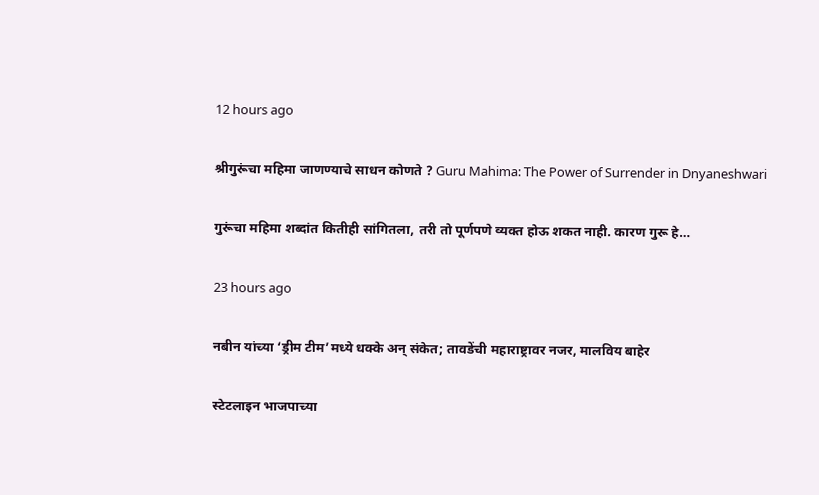12 hours ago

श्रीगुरूंचा महिमा जाणण्याचे साधन कोणते ? Guru Mahima: The Power of Surrender in Dnyaneshwari

गुरूंचा महिमा शब्दांत कितीही सांगितला, तरी तो पूर्णपणे व्यक्त होऊ शकत नाही. कारण गुरू हे…

23 hours ago

नबीन यांच्या ‘ड्रीम टीम’मध्ये धक्के अन् संकेत; तावडेंची महाराष्ट्रावर नजर, मालविय बाहेर

स्टेटलाइन भाजपाच्या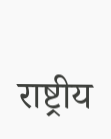राष्ट्रीय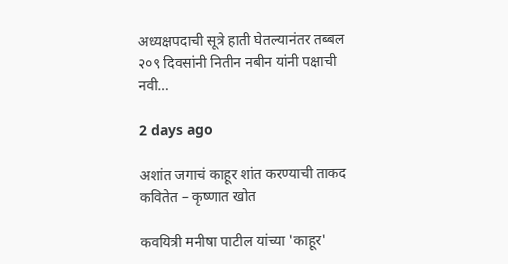अध्यक्षपदाची सूत्रे हाती घेतल्यानंतर तब्बल २०९ दिवसांनी नितीन नबीन यांनी पक्षाची नवी…

2 days ago

अशांत जगाचं काहूर शांत करण्याची ताकद कवितेत – कृष्णात खोत

कवयित्री मनीषा पाटील यांच्या 'काहूर'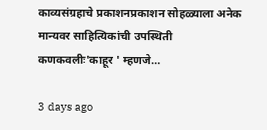काव्यसंग्रहाचे प्रकाशनप्रकाशन सोहळ्याला अनेक मान्यवर साहित्यिकांची उपस्थिती कणकवलीः'काहूर ' म्हणजे…

3 days ago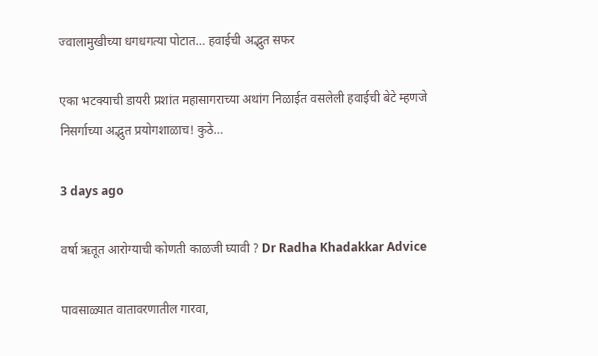ज्वालामुखीच्या धगधगत्या पोटात… हवाईची अद्भुत सफर

एका भटक्याची डायरी प्रशांत महासागराच्या अथांग निळाईत वसलेली हवाईची बेटे म्हणजे निसर्गाच्या अद्भुत प्रयोगशाळाच! कुठे…

3 days ago

वर्षा ऋतूत आरोग्याची कोणती काळजी घ्यावी ? Dr Radha Khadakkar Advice

पावसाळ्यात वातावरणातील गारवा,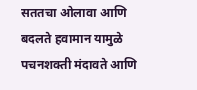सततचा ओलावा आणि बदलते हवामान यामुळे पचनशक्ती मंदावते आणि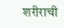शरीराची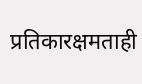प्रतिकारक्षमताही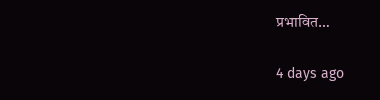प्रभावित…

4 days ago